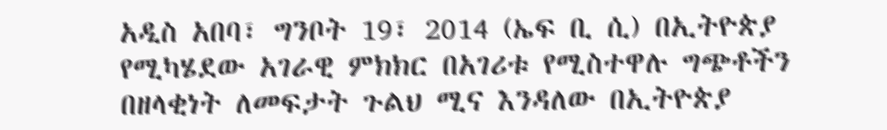አዲስ አበባ፣ ግንቦት 19፣ 2014 (ኤፍ ቢ ሲ) በኢትዮጵያ የሚካሄደው አገራዊ ምክክር በአገሪቱ የሚስተዋሉ ግጭቶችን በዘላቂነት ለመፍታት ጉልህ ሚና እንዳለው በኢትዮጵያ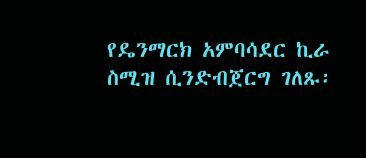የዴንማርክ አምባሳደር ኪራ ስሚዝ ሲንድብጀርግ ገለጹ፡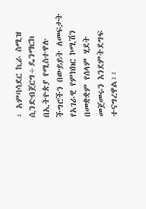፡ አምባሳደር ኪራ ስሚዝ ሲንድብጀርግ÷ዴንማርክ በኢትዮጵያ የሚስተዋሉ ችግሮችን በውይይት ለመፍታት የአገራዊ የምክክር ኮሚሽን በመቋቋም የሰላም ሂደት መጀመሩን እንደምትደግፍ ተናግረዋል፡፡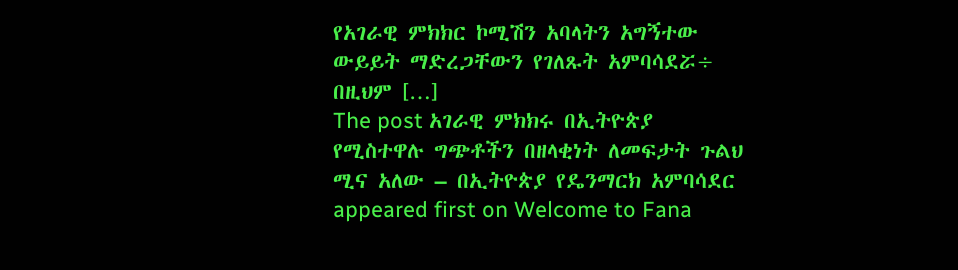የአገራዊ ምክክር ኮሚሽን አባላትን አግኝተው ውይይት ማድረጋቸውን የገለጹት አምባሳደሯ÷ በዚህም […]
The post አገራዊ ምክክሩ በኢትዮጵያ የሚስተዋሉ ግጭቶችን በዘላቂነት ለመፍታት ጉልህ ሚና አለው – በኢትዮጵያ የዴንማርክ አምባሳደር appeared first on Welcome to Fana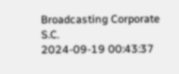Broadcasting Corporate S.C.
2024-09-19 00:43:37